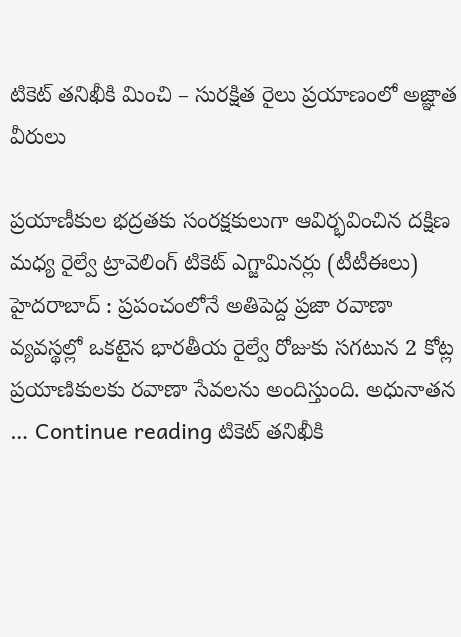టికెట్ తనిఖీకి మించి – సురక్షిత రైలు ప్రయాణంలో అజ్ఞాత వీరులు

ప్రయాణీకుల భద్రతకు సంరక్షకులుగా ఆవిర్భవించిన దక్షిణ మధ్య రైల్వే ట్రావెలింగ్ టికెట్ ఎగ్జామినర్లు (టీటీఈలు) హైదరాబాద్ : ప్రపంచంలోనే అతిపెద్ద ప్రజా రవాణా వ్యవస్థల్లో ఒకటైన భారతీయ రైల్వే రోజుకు సగటున 2 కోట్ల ప్రయాణికులకు రవాణా సేవలను అందిస్తుంది. అధునాతన … Continue reading టికెట్ తనిఖీకి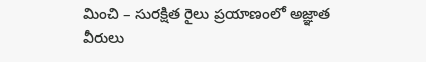మించి – సురక్షిత రైలు ప్రయాణంలో అజ్ఞాత వీరులు